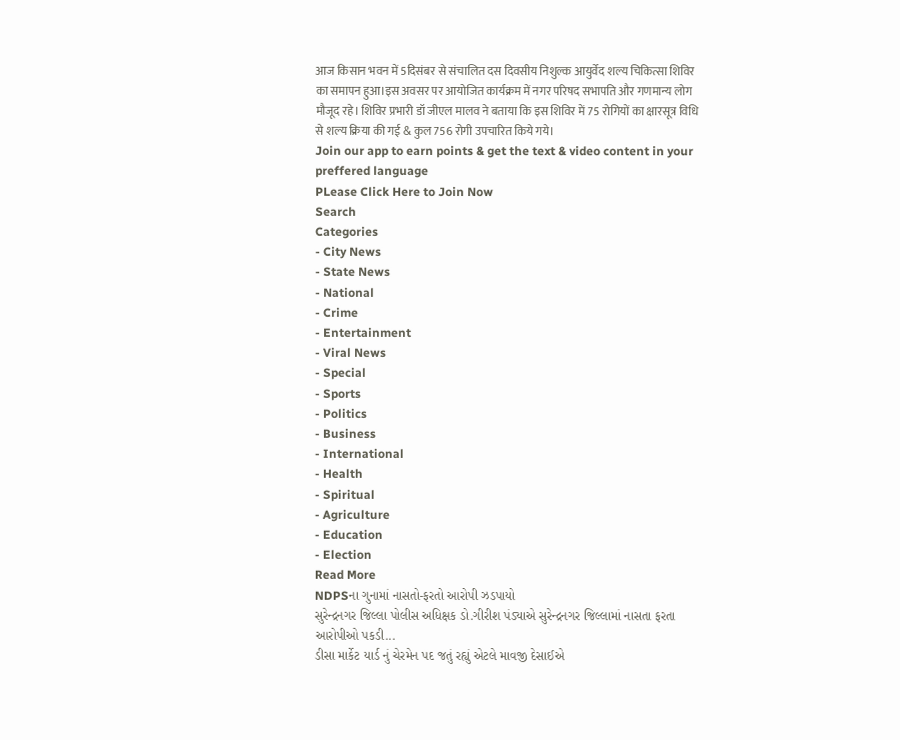आज किसान भवन में 5दिसंबर से संचालित दस दिवसीय निशुल्क आयुर्वेद शल्य चिकित्सा शिविर का समापन हुआ।इस अवसर पर आयोजित कार्यक्रम में नगर परिषद सभापति और गणमान्य लोग मौजूद रहे। शिविर प्रभारी डॉ जीएल मालव ने बताया कि इस शिविर में 75 रोगियों का क्षारसूत्र विधि से शल्य क्रिया की गई & कुल 756 रोगी उपचारित किये गये।
Join our app to earn points & get the text & video content in your preffered language
PLease Click Here to Join Now
Search
Categories
- City News
- State News
- National
- Crime
- Entertainment
- Viral News
- Special
- Sports
- Politics
- Business
- International
- Health
- Spiritual
- Agriculture
- Education
- Election
Read More
NDPSના ગુનામાં નાસતો-ફરતો આરોપી ઝડપાયો
સુરેન્દ્રનગર જિલ્લા પોલીસ અધિક્ષક ડો.ગીરીશ પંડ્યાએ સુરેન્દ્રનગર જિલ્લામાં નાસતા ફરતા આરોપીઓ પકડી...
ડીસા માર્કેટ યાર્ડ નું ચેરમેન પદ જતું રહ્યું એટલે માવજી દેસાઈએ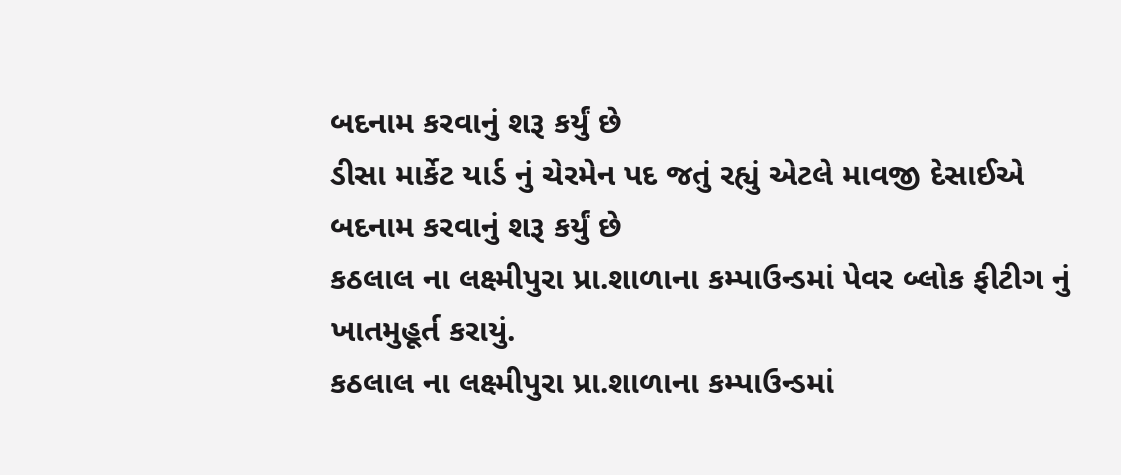બદનામ કરવાનું શરૂ કર્યું છે
ડીસા માર્કેટ યાર્ડ નું ચેરમેન પદ જતું રહ્યું એટલે માવજી દેસાઈએ બદનામ કરવાનું શરૂ કર્યું છે
કઠલાલ ના લક્ષ્મીપુરા પ્રા.શાળાના કમ્પાઉન્ડમાં પેવર બ્લોક ફીટીગ નું ખાતમુહૂર્ત કરાયું.
કઠલાલ ના લક્ષ્મીપુરા પ્રા.શાળાના કમ્પાઉન્ડમાં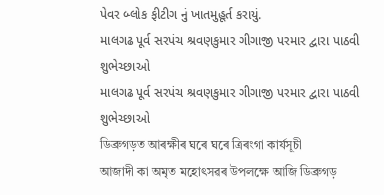પેવર બ્લોક ફીટીગ નું ખાતમુહૂર્ત કરાયું.
માલગઢ પૂર્વ સરપંચ શ્રવણકુમાર ગીગાજી પરમાર દ્વારા પાઠવી શુભેચ્છાઓ
માલગઢ પૂર્વ સરપંચ શ્રવણકુમાર ગીગાજી પરમાર દ્વારા પાઠવી શુભેચ્છાઓ
ডিব্ৰুগড়ত আৰক্ষীৰ ঘৰে ঘৰে ত্ৰিৰংগা কাৰ্যসূচী
আজাদী কা অমৃত মহোৎসৱৰ উপলক্ষে আজি ডিব্ৰুগড়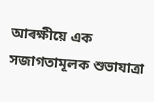আৰক্ষীয়ে এক সজাগতামূলক শুভাযাত্ৰা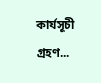কাৰ্যসূচী গ্ৰহণ...